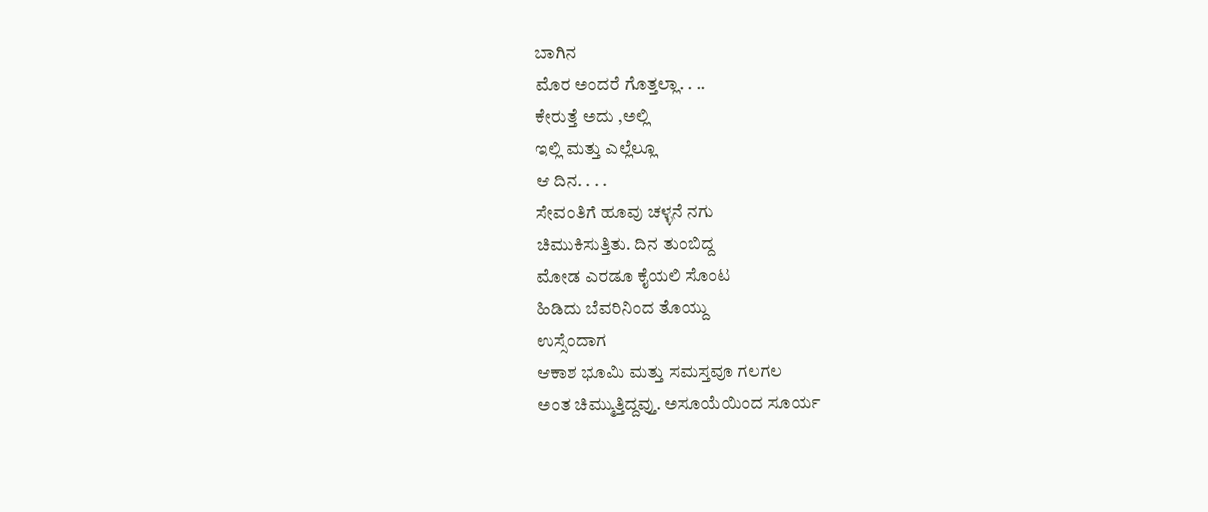ಬಾಗಿನ
ಮೊರ ಅಂದರೆ ಗೊತ್ತಲ್ಲಾ. . ..
ಕೇರುತ್ತೆ ಅದು ,ಅಲ್ಲಿ
ಇಲ್ಲಿ ಮತ್ತು ಎಲ್ಲೆಲ್ಲೂ
ಆ ದಿನ. . . .
ಸೇವಂತಿಗೆ ಹೂವು ಚಳ್ಳನೆ ನಗು
ಚಿಮುಕಿಸುತ್ತಿತು. ದಿನ ತುಂಬಿದ್ದ
ಮೋಡ ಎರಡೂ ಕೈಯಲಿ ಸೊಂಟ
ಹಿಡಿದು ಬೆವರಿನಿಂದ ತೊಯ್ದು
ಉಸ್ಸೆಂದಾಗ
ಆಕಾಶ ಭೂಮಿ ಮತ್ತು ಸಮಸ್ತವೂ ಗಲಗಲ
ಅಂತ ಚಿಮ್ಮುತ್ತಿದ್ದವ್ತು. ಅಸೂಯೆಯಿಂದ ಸೂರ್ಯ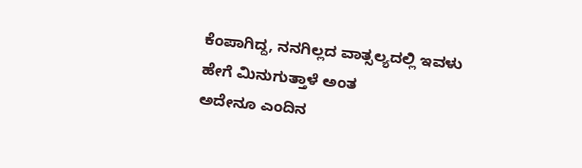ಕೆಂಪಾಗಿದ್ದ, ನನಗಿಲ್ಲದ ವಾತ್ಸಲ್ಯದಲ್ಲಿ ಇವಳು
ಹೇಗೆ ಮಿನುಗುತ್ತಾಳೆ ಅಂತ
ಅದೇನೂ ಎಂದಿನ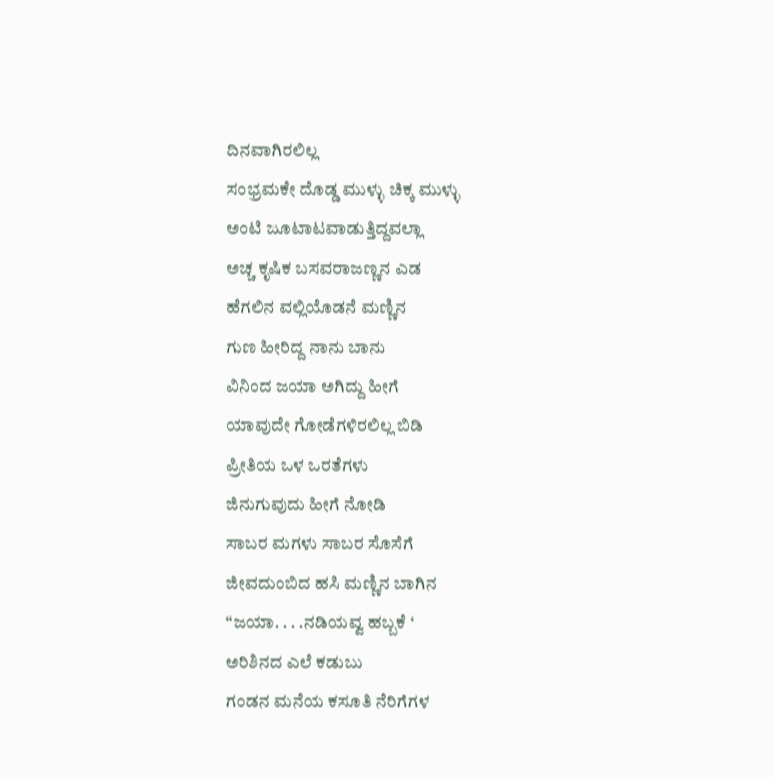ದಿನವಾಗಿರಲಿಲ್ಲ
ಸಂಭ್ರಮಕೇ ದೊಡ್ಡ ಮುಳ್ಳು ಚಿಕ್ಕ ಮುಳ್ಳು
ಅಂಟಿ ಜೂಟಾಟವಾಡುತ್ತಿದ್ದವಲ್ಲಾ
ಅಚ್ಚ ಕೃಷಿಕ ಬಸವರಾಜಣ್ಣನ ಎಡ
ಹೆಗಲಿನ ವಲ್ಲಿಯೊಡನೆ ಮಣ್ಣಿನ
ಗುಣ ಹೀರಿದ್ದ ನಾನು ಬಾನು
ವಿನಿಂದ ಜಯಾ ಅಗಿದ್ದು ಹೀಗೆ
ಯಾವುದೇ ಗೋಡೆಗಳಿರಲಿಲ್ಲ ಬಿಡಿ
ಪ್ರೀತಿಯ ಒಳ ಒರತೆಗಳು
ಜಿನುಗುವುದು ಹೀಗೆ ನೋಡಿ
ಸಾಬರ ಮಗಳು ಸಾಬರ ಸೊಸೆಗೆ
ಜೀವದುಂಬಿದ ಹಸಿ ಮಣ್ಣಿನ ಬಾಗಿನ
“ಜಯಾ. . . .ನಡಿಯವ್ವ ಹಬ್ಬಕೆ ‘
ಅರಿಶಿನದ ಎಲೆ ಕಡುಬು
ಗಂಡನ ಮನೆಯ ಕಸೂತಿ ನೆರಿಗೆಗಳ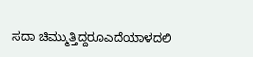ಸದಾ ಚಿಮ್ಮುತ್ತಿದ್ದರೂಎದೆಯಾಳದಲಿ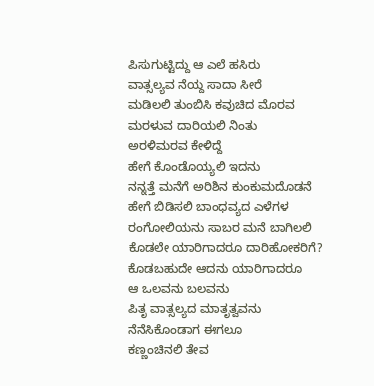ಪಿಸುಗುಟ್ಟಿದ್ದು ಆ ಎಲೆ ಹಸಿರು
ವಾತ್ಸಲ್ಯವ ನೆಯ್ದ ಸಾದಾ ಸೀರೆ
ಮಡಿಲಲಿ ತುಂಬಿಸಿ ಕವುಚಿದ ಮೊರವ
ಮರಳುವ ದಾರಿಯಲಿ ನಿಂತು
ಅರಳಿಮರವ ಕೇಳಿದ್ದೆ
ಹೇಗೆ ಕೊಂಡೊಯ್ಯಲಿ ಇದನು
ನನ್ನತ್ತೆ ಮನೆಗೆ ಅರಿಶಿನ ಕುಂಕುಮದೊಡನೆ
ಹೇಗೆ ಬಿಡಿಸಲಿ ಬಾಂಧವ್ಯದ ಎಳೆಗಳ
ರಂಗೋಲಿಯನು ಸಾಬರ ಮನೆ ಬಾಗಿಲಲಿ
ಕೊಡಲೇ ಯಾರಿಗಾದರೂ ದಾರಿಹೋಕರಿಗೆ?
ಕೊಡಬಹುದೇ ಆದನು ಯಾರಿಗಾದರೂ
ಆ ಒಲವನು ಬಲವನು
ಪಿತೃ ವಾತ್ಸಲ್ಯದ ಮಾತೃತ್ವವನು
ನೆನೆಸಿಕೊಂಡಾಗ ಈಗಲೂ
ಕಣ್ಣಂಚಿನಲಿ ತೇವ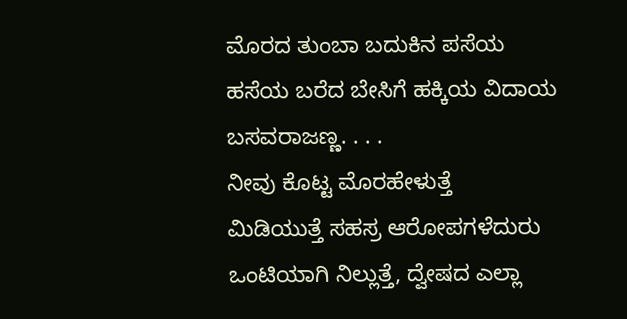ಮೊರದ ತುಂಬಾ ಬದುಕಿನ ಪಸೆಯ
ಹಸೆಯ ಬರೆದ ಬೇಸಿಗೆ ಹಕ್ಕಿಯ ವಿದಾಯ
ಬಸವರಾಜಣ್ಣ. . . .
ನೀವು ಕೊಟ್ಟ ಮೊರಹೇಳುತ್ತೆ
ಮಿಡಿಯುತ್ತೆ ಸಹಸ್ರ ಆರೋಪಗಳೆದುರು
ಒಂಟಿಯಾಗಿ ನಿಲ್ಲುತ್ತೆ, ದ್ವೇಷದ ಎಲ್ಲಾ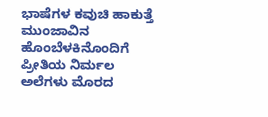ಭಾಷೆಗಳ ಕವುಚಿ ಹಾಕುತ್ತೆ ಮುಂಜಾವಿನ
ಹೊಂಬೆಳಕಿನೊಂದಿಗೆ ಪ್ರೀತಿಯ ನಿರ್ಮಲ
ಅಲೆಗಳು ಮೊರದ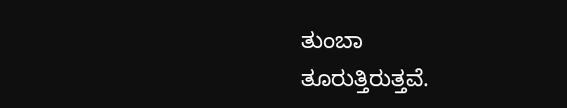ತುಂಬಾ
ತೂರುತ್ತಿರುತ್ತವೆ.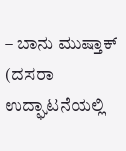– ಬಾನು ಮುಷ್ತಾಕ್
(ದಸರಾ ಉದ್ಘಾಟನೆಯಲ್ಲಿ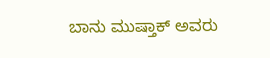ಬಾನು ಮುಷ್ತಾಕ್ ಅವರು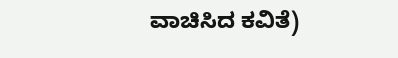ವಾಚಿಸಿದ ಕವಿತೆ)